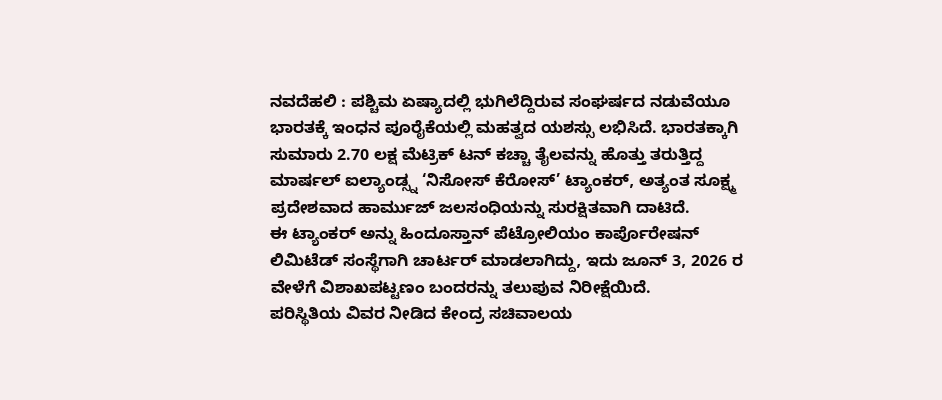ನವದೆಹಲಿ : ಪಶ್ಚಿಮ ಏಷ್ಯಾದಲ್ಲಿ ಭುಗಿಲೆದ್ದಿರುವ ಸಂಘರ್ಷದ ನಡುವೆಯೂ ಭಾರತಕ್ಕೆ ಇಂಧನ ಪೂರೈಕೆಯಲ್ಲಿ ಮಹತ್ವದ ಯಶಸ್ಸು ಲಭಿಸಿದೆ. ಭಾರತಕ್ಕಾಗಿ ಸುಮಾರು 2.70 ಲಕ್ಷ ಮೆಟ್ರಿಕ್ ಟನ್ ಕಚ್ಚಾ ತೈಲವನ್ನು ಹೊತ್ತು ತರುತ್ತಿದ್ದ ಮಾರ್ಷಲ್ ಐಲ್ಯಾಂಡ್ಸ್ನ ‘ನಿಸೋಸ್ ಕೆರೋಸ್’ ಟ್ಯಾಂಕರ್, ಅತ್ಯಂತ ಸೂಕ್ಷ್ಮ ಪ್ರದೇಶವಾದ ಹಾರ್ಮುಜ್ ಜಲಸಂಧಿಯನ್ನು ಸುರಕ್ಷಿತವಾಗಿ ದಾಟಿದೆ.
ಈ ಟ್ಯಾಂಕರ್ ಅನ್ನು ಹಿಂದೂಸ್ತಾನ್ ಪೆಟ್ರೋಲಿಯಂ ಕಾರ್ಪೊರೇಷನ್ ಲಿಮಿಟೆಡ್ ಸಂಸ್ಥೆಗಾಗಿ ಚಾರ್ಟರ್ ಮಾಡಲಾಗಿದ್ದು, ಇದು ಜೂನ್ 3, 2026 ರ ವೇಳೆಗೆ ವಿಶಾಖಪಟ್ಟಣಂ ಬಂದರನ್ನು ತಲುಪುವ ನಿರೀಕ್ಷೆಯಿದೆ.
ಪರಿಸ್ಥಿತಿಯ ವಿವರ ನೀಡಿದ ಕೇಂದ್ರ ಸಚಿವಾಲಯ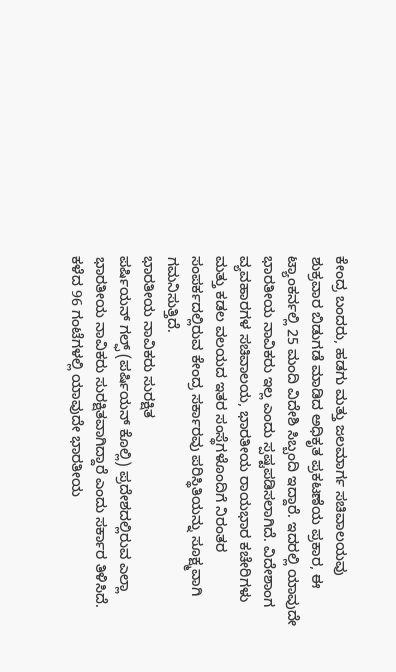ಕೇಂದ್ರ ಬಂದರು, ಹಡಗು ಮತ್ತು ಜಲಮಾರ್ಗ ಸಚಿವಾಲಯವು ಶುಕ್ರವಾರ ಬಿಡುಗಡೆ ಮಾಡಿದ ಅಧಿಕೃತ ಪ್ರಕಟಣೆಯ ಪ್ರಕಾರ, ಈ ಟ್ಯಾಂಕರ್ನಲ್ಲಿ 25 ಮಂದಿ ವಿದೇಶಿ ಸಿಬ್ಬಂದಿ ಇದ್ದಾರೆ. ಇದರಲ್ಲಿ ಯಾವುದೇ ಭಾರತೀಯ ನಾವಿಕರು ಇಲ್ಲ ಎಂದು ಸ್ಪಷ್ಟಪಡಿಸಲಾಗಿದೆ. ವಿದೇಶಾಂಗ ವ್ಯವಹಾರಗಳ ಸಚಿವಾಲಯ, ಭಾರತೀಯ ರಾಯಭಾರ ಕಚೇರಿಗಳು ಮತ್ತು ಕಡಲ ವಲಯದ ಇತರ ಸಂಸ್ಥೆಗಳೊಂದಿಗೆ ನಿರಂತರ ಸಂಪರ್ಕದಲ್ಲಿರುವ ಕೇಂದ್ರ ಸರ್ಕಾರವು ಪರಿಸ್ಥಿತಿಯನ್ನು ಸೂಕ್ಷ್ಮವಾಗಿ ಗಮನಿಸುತ್ತಿದೆ.
ಭಾರತೀಯ ನಾವಿಕರು ಸುರಕ್ಷಿತ
ಪರ್ಷಿಯನ್ ಗಲ್ಫ್ (ಪರ್ಷಿಯನ್ ಕೊಲ್ಲಿ) ಪ್ರದೇಶದಲ್ಲಿರುವ ಎಲ್ಲಾ ಭಾರತೀಯ ನಾವಿಕರು ಸುರಕ್ಷಿತವಾಗಿದ್ದಾರೆ ಎಂದು ಸರ್ಕಾರ ತಿಳಿಸಿದೆ. ಕಳೆದ 96 ಗಂಟೆಗಳಲ್ಲಿ ಯಾವುದೇ ಭಾರತೀಯ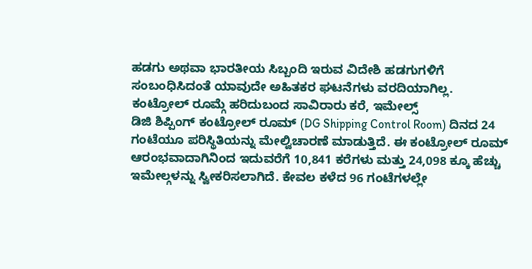ಹಡಗು ಅಥವಾ ಭಾರತೀಯ ಸಿಬ್ಬಂದಿ ಇರುವ ವಿದೇಶಿ ಹಡಗುಗಳಿಗೆ ಸಂಬಂಧಿಸಿದಂತೆ ಯಾವುದೇ ಅಹಿತಕರ ಘಟನೆಗಳು ವರದಿಯಾಗಿಲ್ಲ.
ಕಂಟ್ರೋಲ್ ರೂಮ್ಗೆ ಹರಿದುಬಂದ ಸಾವಿರಾರು ಕರೆ, ಇಮೇಲ್ಸ್
ಡಿಜಿ ಶಿಪ್ಪಿಂಗ್ ಕಂಟ್ರೋಲ್ ರೂಮ್ (DG Shipping Control Room) ದಿನದ 24 ಗಂಟೆಯೂ ಪರಿಸ್ಥಿತಿಯನ್ನು ಮೇಲ್ವಿಚಾರಣೆ ಮಾಡುತ್ತಿದೆ. ಈ ಕಂಟ್ರೋಲ್ ರೂಮ್ ಆರಂಭವಾದಾಗಿನಿಂದ ಇದುವರೆಗೆ 10,841 ಕರೆಗಳು ಮತ್ತು 24,098 ಕ್ಕೂ ಹೆಚ್ಚು ಇಮೇಲ್ಗಳನ್ನು ಸ್ವೀಕರಿಸಲಾಗಿದೆ. ಕೇವಲ ಕಳೆದ 96 ಗಂಟೆಗಳಲ್ಲೇ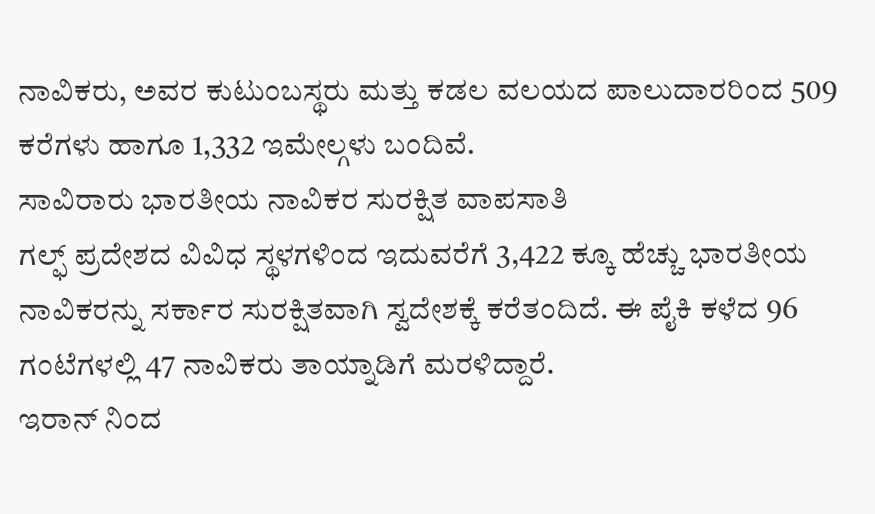ನಾವಿಕರು, ಅವರ ಕುಟುಂಬಸ್ಥರು ಮತ್ತು ಕಡಲ ವಲಯದ ಪಾಲುದಾರರಿಂದ 509 ಕರೆಗಳು ಹಾಗೂ 1,332 ಇಮೇಲ್ಗಳು ಬಂದಿವೆ.
ಸಾವಿರಾರು ಭಾರತೀಯ ನಾವಿಕರ ಸುರಕ್ಷಿತ ವಾಪಸಾತಿ
ಗಲ್ಫ್ ಪ್ರದೇಶದ ವಿವಿಧ ಸ್ಥಳಗಳಿಂದ ಇದುವರೆಗೆ 3,422 ಕ್ಕೂ ಹೆಚ್ಚು ಭಾರತೀಯ ನಾವಿಕರನ್ನು ಸರ್ಕಾರ ಸುರಕ್ಷಿತವಾಗಿ ಸ್ವದೇಶಕ್ಕೆ ಕರೆತಂದಿದೆ. ಈ ಪೈಕಿ ಕಳೆದ 96 ಗಂಟೆಗಳಲ್ಲಿ 47 ನಾವಿಕರು ತಾಯ್ನಾಡಿಗೆ ಮರಳಿದ್ದಾರೆ.
ಇರಾನ್ ನಿಂದ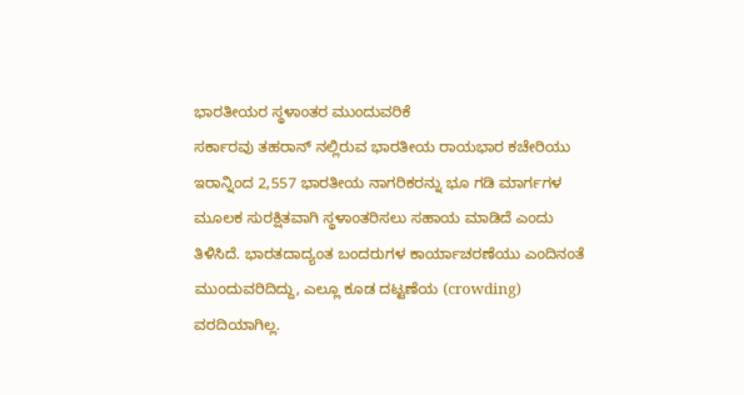ಭಾರತೀಯರ ಸ್ಥಳಾಂತರ ಮುಂದುವರಿಕೆ
ಸರ್ಕಾರವು ತಹರಾನ್ ನಲ್ಲಿರುವ ಭಾರತೀಯ ರಾಯಭಾರ ಕಚೇರಿಯು ಇರಾನ್ನಿಂದ 2,557 ಭಾರತೀಯ ನಾಗರಿಕರನ್ನು ಭೂ ಗಡಿ ಮಾರ್ಗಗಳ ಮೂಲಕ ಸುರಕ್ಷಿತವಾಗಿ ಸ್ಥಳಾಂತರಿಸಲು ಸಹಾಯ ಮಾಡಿದೆ ಎಂದು ತಿಳಿಸಿದೆ. ಭಾರತದಾದ್ಯಂತ ಬಂದರುಗಳ ಕಾರ್ಯಾಚರಣೆಯು ಎಂದಿನಂತೆ ಮುಂದುವರಿದಿದ್ದು, ಎಲ್ಲೂ ಕೂಡ ದಟ್ಟಣೆಯ (crowding) ವರದಿಯಾಗಿಲ್ಲ.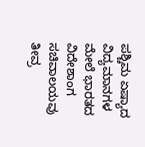ಪಶ್ಚಿಮ ಏಷ್ಯಾದ ವಿದ್ಯಮಾನಗಳ ಮೇಲೆ ಭಾರತದ ವಿದೇಶಾಂಗ ಸಚಿವಾಲಯವು ತೀವ್ರ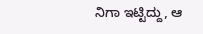ನಿಗಾ ಇಟ್ಟಿದ್ದು, ಆ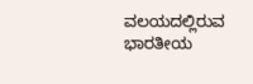ವಲಯದಲ್ಲಿರುವ ಭಾರತೀಯ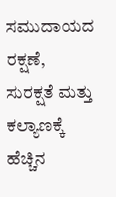ಸಮುದಾಯದ ರಕ್ಷಣೆ, ಸುರಕ್ಷತೆ ಮತ್ತು ಕಲ್ಯಾಣಕ್ಕೆ ಹೆಚ್ಚಿನ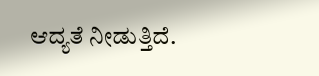ಆದ್ಯತೆ ನೀಡುತ್ತಿದೆ.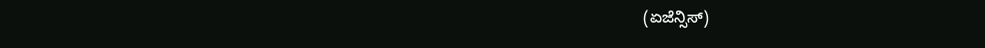(ಏಜೆನ್ಸಿಸ್)